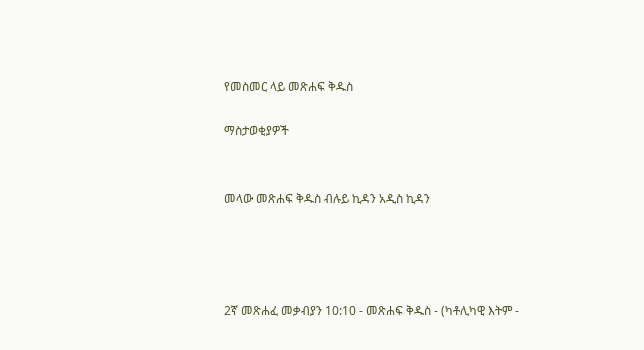የመስመር ላይ መጽሐፍ ቅዱስ

ማስታወቂያዎች


መላው መጽሐፍ ቅዱስ ብሉይ ኪዳን አዲስ ኪዳን




2ኛ መጽሐፈ መቃብያን 10:10 - መጽሐፍ ቅዱስ - (ካቶሊካዊ እትም -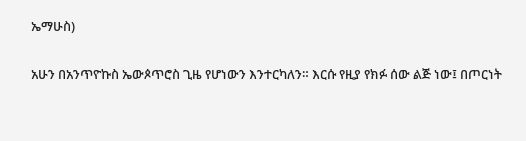ኤማሁስ)

አሁን በአንጥዮኩስ ኤውጶጥሮስ ጊዜ የሆነውን እንተርካለን። እርሱ የዚያ የክፉ ሰው ልጅ ነው፤ በጦርነት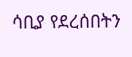ሳቢያ የደረሰበትን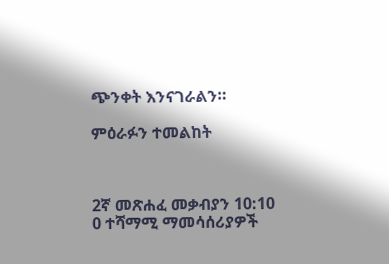ጭንቀት እንናገራልን።

ምዕራፉን ተመልከት



2ኛ መጽሐፈ መቃብያን 10:10
0 ተሻማሚ ማመሳሰሪያዎች